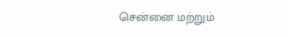சென்னை மற்றும்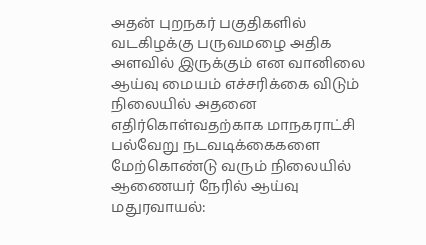அதன் புறநகர் பகுதிகளில் வடகிழக்கு பருவமழை அதிக அளவில் இருக்கும் என வானிலை ஆய்வு மையம் எச்சரிக்கை விடும் நிலையில் அதனை எதிர்கொள்வதற்காக மாநகராட்சி பல்வேறு நடவடிக்கைகளை மேற்கொண்டு வரும் நிலையில் ஆணையர் நேரில் ஆய்வு
மதுரவாயல்: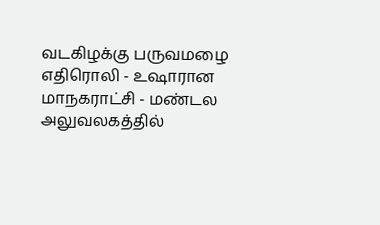வடகிழக்கு பருவமழை எதிரொலி - உஷாரான மாநகராட்சி - மண்டல அலுவலகத்தில்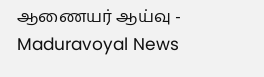ஆணையர் ஆய்வு - Maduravoyal News